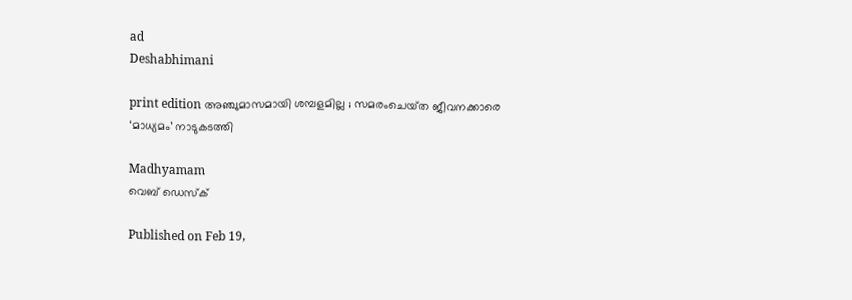ad
Deshabhimani

print edition അഞ്ചുമാസമായി ശമ്പളമില്ല ; സമരംചെയ്‌ത ജീവനക്കാരെ
‘മാധ്യമം’ നാടുകടത്തി

Madhyamam
വെബ് ഡെസ്ക്

Published on Feb 19,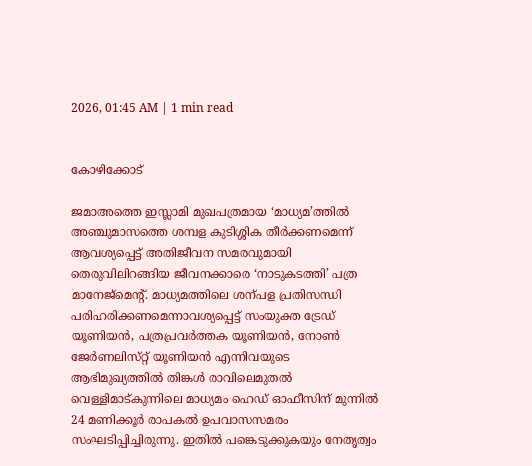2026, 01:45 AM | 1 min read


കോഴിക്കോട്‌

ജമാഅത്തെ ഇസ്ലാമി മുഖപത്രമായ ‘മാധ്യമ’ത്തിൽ അഞ്ചുമാസത്തെ ശമ്പള കുടിശ്ശിക തീർക്കണമെന്ന്‌ ആവശ്യപ്പെട്ട്‌ അതിജീവന സമരവുമായി തെരുവിലിറങ്ങിയ ജീവനക്കാരെ ‘നാടുകടത്തി’ പത്ര മാനേജ്‌മെന്റ്‌. മാധ്യമത്തിലെ ശന്പള പ്രതിസന്ധി പരിഹരിക്കണമെന്നാവശ്യപ്പെട്ട്‌ സംയുക്ത ട്രേഡ്‌ യൂണിയൻ, പത്രപ്രവർത്തക യൂണിയൻ, നോൺ ജേർണലിസ്‌റ്റ്‌ യൂണിയൻ എന്നിവയുടെ ആഭിമുഖ്യത്തിൽ തിങ്കൾ രാവിലെമുതൽ വെള്ളിമാട്‌കുന്നിലെ മാധ്യമം ഹെഡ്‌ ഓഫീസിന്‌ മുന്നിൽ 24 മണിക്കൂർ രാപകൽ ഉപവാസസമരം സംഘടിപ്പിച്ചിരുന്നു. ഇതിൽ പങ്കെടുക്കുകയും നേതൃത്വം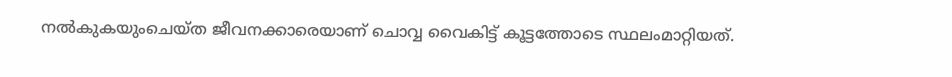നൽകുകയുംചെയ്‌ത ജീവനക്കാരെയാണ്‌ ചൊവ്വ വൈകിട്ട്‌ കൂട്ടത്തോടെ സ്ഥലംമാറ്റിയത്‌.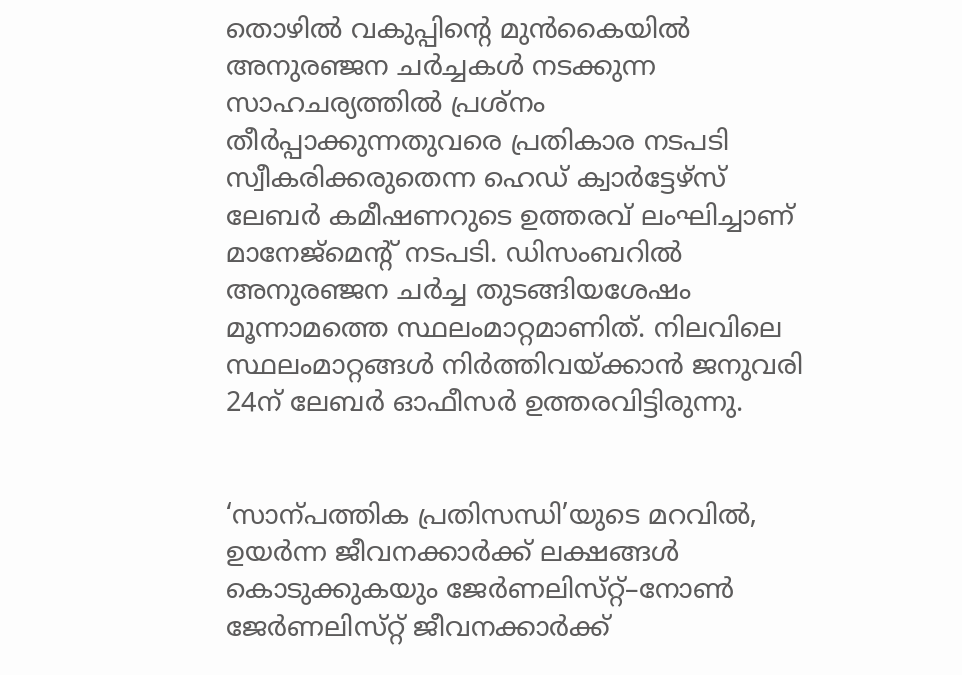തൊഴിൽ വകുപ്പിന്റെ മുൻകൈയിൽ അനുരഞ്ജന ചർച്ചകൾ നടക്കുന്ന സാഹചര്യത്തിൽ പ്രശ്‌നം തീർപ്പാക്കുന്നതുവരെ പ്രതികാര നടപടി സ്വീകരിക്കരുതെന്ന ഹെഡ്‌ ക്വാർട്ടേഴ്‌സ്‌ ലേബർ കമീഷണറുടെ ഉത്തരവ്‌ ലംഘിച്ചാണ്‌ മാനേജ്‌മെന്റ്‌ നടപടി. ഡിസംബറിൽ അനുരഞ്ജന ചർച്ച തുടങ്ങിയശേഷം മൂന്നാമത്തെ സ്ഥലംമാറ്റമാണിത്‌. നിലവിലെ സ്ഥലംമാറ്റങ്ങൾ നിർത്തിവയ്‌ക്കാൻ ജനുവരി 24ന്‌ ലേബർ ഓഫീസർ ഉത്തരവിട്ടിരുന്നു.


‘സാന്പത്തിക പ്രതിസന്ധി’യുടെ മറവിൽ, ഉയർന്ന ജീവനക്കാർക്ക്‌ ലക്ഷങ്ങൾ കൊടുക്കുകയും ജേർണലിസ്‌റ്റ്‌–നോൺ ജേർണലിസ്‌റ്റ്‌ ജീവനക്കാർക്ക്‌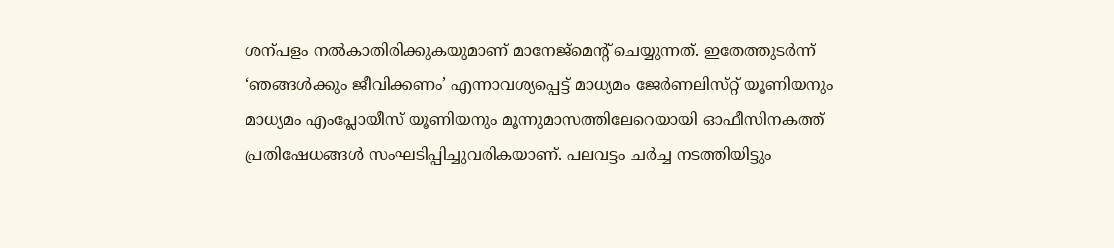ശന്പളം നൽകാതിരിക്കുകയുമാണ്‌ മാനേജ്‌മെന്റ്‌ ചെയ്യുന്നത്‌. ഇതേത്തുടർന്ന്‌ ‘ഞങ്ങൾക്കും ജീവിക്കണം’ എന്നാവശ്യപ്പെട്ട്‌ മാധ്യമം ജേർണലിസ്‌റ്റ്‌ യൂണിയനും മാധ്യമം എംപ്ലോയീസ്‌ യൂണിയനും മൂന്നുമാസത്തിലേറെയായി ഓഫീസിനകത്ത്‌ പ്രതിഷേധങ്ങൾ സംഘടിപ്പിച്ചുവരികയാണ്‌. പലവട്ടം ചർച്ച നടത്തിയിട്ടും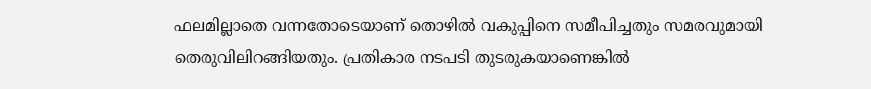ഫലമില്ലാതെ വന്നതോടെയാണ്‌ തൊഴിൽ വകുപ്പിനെ സമീപിച്ചതും സമരവുമായി തെരുവിലിറങ്ങിയതും. പ്രതികാര നടപടി തുടരുകയാണെങ്കിൽ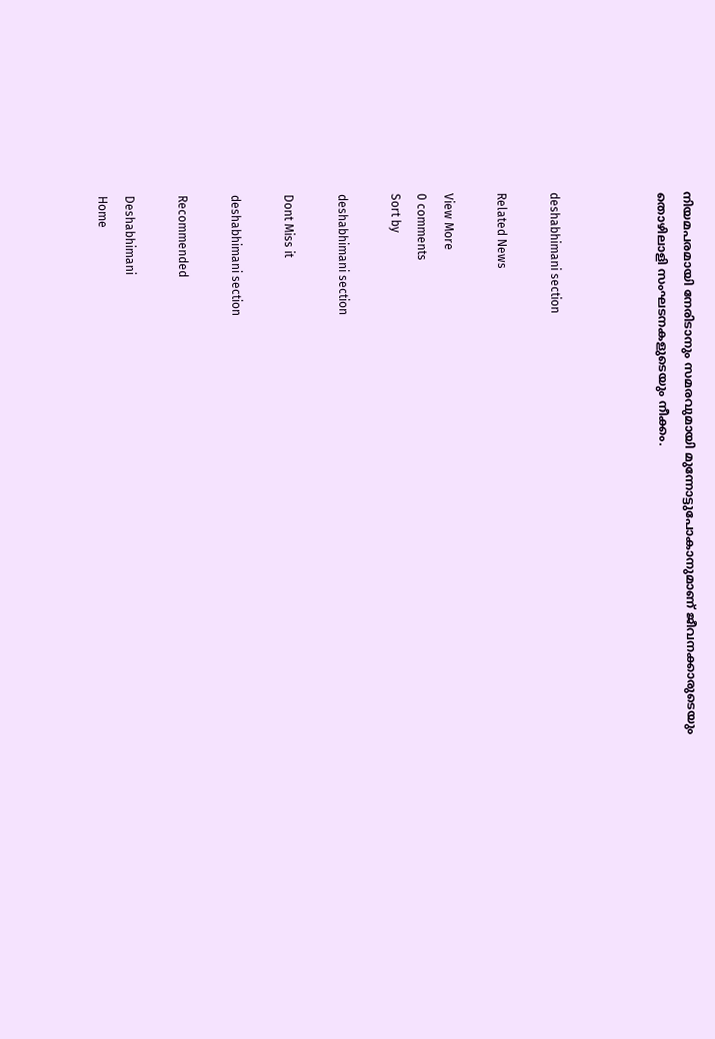നിയമപരമായി നേരിടാനും സമരവുമായി മുന്നോട്ടുപോകാനുമാണ്‌ ജീവനക്കാരുടെയും തൊഴിലാളി സംഘടനകളുടെയും നീക്കം.



deshabhimani section

Related News

View More
0 comments
Sort by

deshabhimani section

Dont Miss it

deshabhimani section

Recommended

Deshabhimani
Home